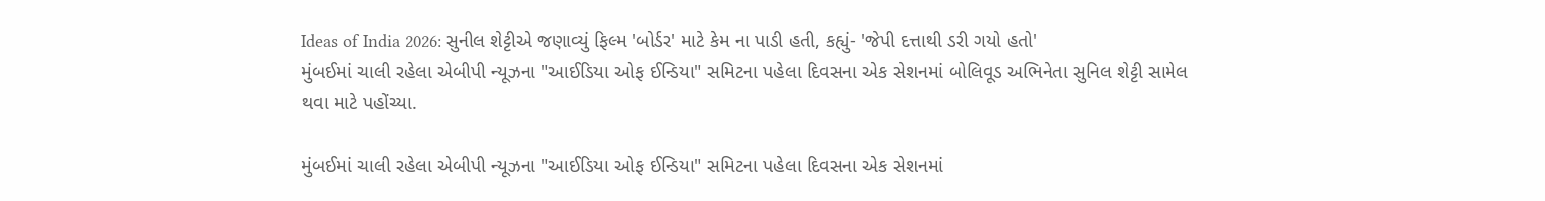Ideas of India 2026: સુનીલ શેટ્ટીએ જણાવ્યું ફિલ્મ 'બોર્ડર' માટે કેમ ના પાડી હતી, કહ્યું- 'જેપી દત્તાથી ડરી ગયો હતો'
મુંબઈમાં ચાલી રહેલા એબીપી ન્યૂઝના "આઈડિયા ઓફ ઈન્ડિયા" સમિટના પહેલા દિવસના એક સેશનમાં બોલિવૂડ અભિનેતા સુનિલ શેટ્ટી સામેલ થવા માટે પહોંચ્યા.

મુંબઈમાં ચાલી રહેલા એબીપી ન્યૂઝના "આઈડિયા ઓફ ઈન્ડિયા" સમિટના પહેલા દિવસના એક સેશનમાં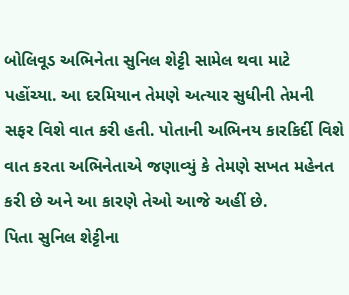બોલિવૂડ અભિનેતા સુનિલ શેટ્ટી સામેલ થવા માટે પહોંચ્યા. આ દરમિયાન તેમણે અત્યાર સુધીની તેમની સફર વિશે વાત કરી હતી. પોતાની અભિનય કારકિર્દી વિશે વાત કરતા અભિનેતાએ જણાવ્યું કે તેમણે સખત મહેનત કરી છે અને આ કારણે તેઓ આજે અહીં છે.
પિતા સુનિલ શેટ્ટીના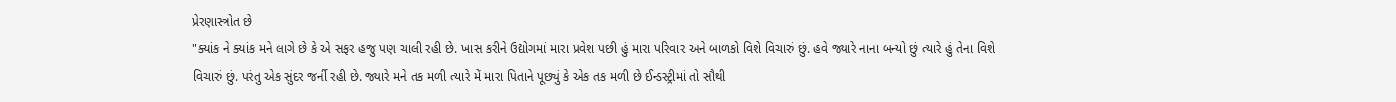પ્રેરણાસ્ત્રોત છે
"ક્યાંક ને ક્યાંક મને લાગે છે કે એ સફર હજુ પણ ચાલી રહી છે. ખાસ કરીને ઉદ્યોગમાં મારા પ્રવેશ પછી હું મારા પરિવાર અને બાળકો વિશે વિચારું છું. હવે જ્યારે નાના બન્યો છું ત્યારે હું તેના વિશે વિચારું છું. પરંતુ એક સુંદર જર્ની રહી છે. જ્યારે મને તક મળી ત્યારે મેં મારા પિતાને પૂછ્યું કે એક તક મળી છે ઈન્ડસ્ટ્રીમાં તો સૌથી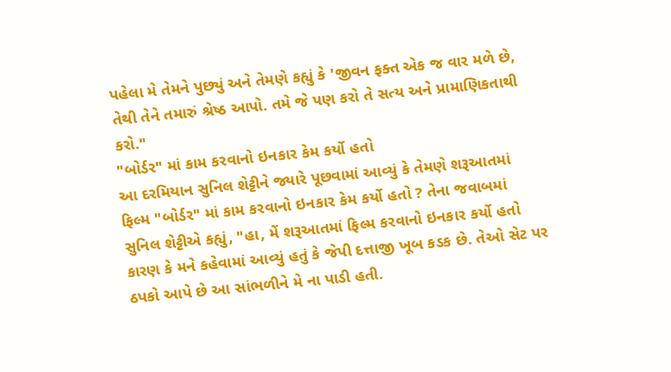પહેલા મે તેમને પુછ્યું અને તેમણે કહ્યું કે 'જીવન ફક્ત એક જ વાર મળે છે, તેથી તેને તમારું શ્રેષ્ઠ આપો. તમે જે પણ કરો તે સત્ય અને પ્રામાણિકતાથી કરો."
"બોર્ડર" માં કામ કરવાનો ઇનકાર કેમ કર્યો હતો
આ દરમિયાન સુનિલ શેટ્ટીને જ્યારે પૂછવામાં આવ્યું કે તેમણે શરૂઆતમાં ફિલ્મ "બોર્ડર" માં કામ કરવાનો ઇનકાર કેમ કર્યો હતો ? તેના જવાબમાં સુનિલ શેટ્ટીએ કહ્યું, "હા, મેં શરૂઆતમાં ફિલ્મ કરવાનો ઇનકાર કર્યો હતો કારણ કે મને કહેવામાં આવ્યું હતું કે જેપી દત્તાજી ખૂબ કડક છે. તેઓ સેટ પર ઠપકો આપે છે આ સાંભળીને મે ના પાડી હતી.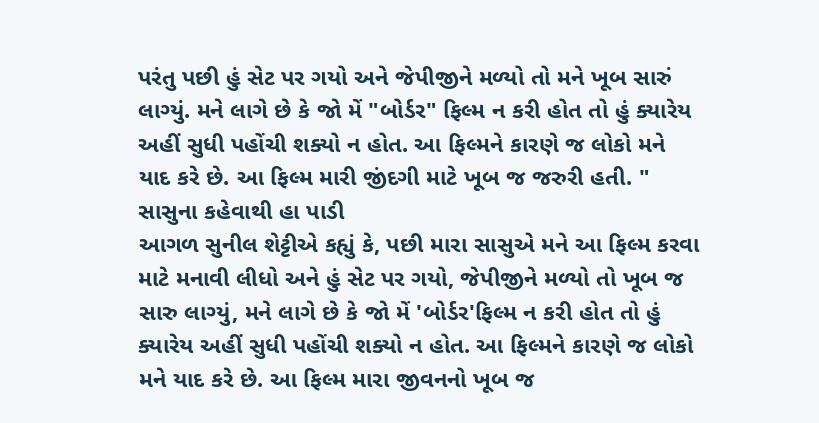પરંતુ પછી હું સેટ પર ગયો અને જેપીજીને મળ્યો તો મને ખૂબ સારું લાગ્યું. મને લાગે છે કે જો મેં "બોર્ડર" ફિલ્મ ન કરી હોત તો હું ક્યારેય અહીં સુધી પહોંચી શક્યો ન હોત. આ ફિલ્મને કારણે જ લોકો મને યાદ કરે છે. આ ફિલ્મ મારી જીંદગી માટે ખૂબ જ જરુરી હતી. "
સાસુના કહેવાથી હા પાડી
આગળ સુનીલ શેટ્ટીએ કહ્યું કે, પછી મારા સાસુએ મને આ ફિલ્મ કરવા માટે મનાવી લીધો અને હું સેટ પર ગયો, જેપીજીને મળ્યો તો ખૂબ જ સારુ લાગ્યું, મને લાગે છે કે જો મેં 'બોર્ડર'ફિલ્મ ન કરી હોત તો હું ક્યારેય અહીં સુધી પહોંચી શક્યો ન હોત. આ ફિલ્મને કારણે જ લોકો મને યાદ કરે છે. આ ફિલ્મ મારા જીવનનો ખૂબ જ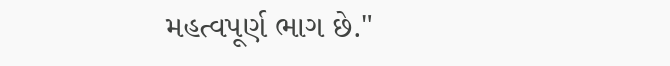મહત્વપૂર્ણ ભાગ છે."